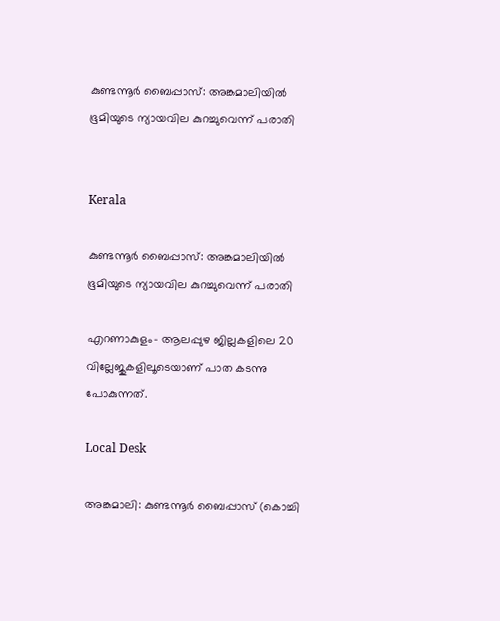കുണ്ടന്നൂർ ബൈപ്പാസ്: അങ്കമാലിയിൽ ഭൂമിയുടെ ന്യായവില കുറച്ചുവെന്ന് പരാതി


Kerala

കുണ്ടന്നൂർ ബൈപ്പാസ്: അങ്കമാലിയിൽ ഭൂമിയുടെ ന്യായവില കുറച്ചുവെന്ന് പരാതി

എറണാകുളം- ആലപ്പുഴ ജില്ലകളിലെ 20 വില്ലേജുകളിലൂടെയാണ് പാത കടന്നു പോകുന്നത്.

Local Desk

അങ്കമാലി: കുണ്ടന്നൂർ ബൈപ്പാസ് (കൊച്ചി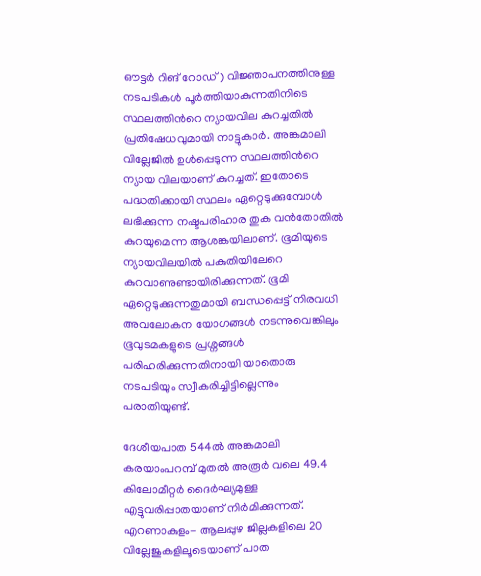ഔട്ടർ റിങ് റോഡ്) വിജ്ഞാപനത്തിനുള്ള നടപടികൾ പൂർത്തിയാകുന്നതിനിടെ സ്ഥലത്തിന്‍റെ ന്യായവില കുറച്ചതിൽ പ്രതിഷേധവുമായി നാട്ടുകാർ. അങ്കമാലി വില്ലേജിൽ ഉൾപ്പെടുന്ന സ്ഥലത്തിന്‍റെ ന്യായ വിലയാണ് കുറച്ചത്. ഇതോടെ പദ്ധതിക്കായി സ്ഥലം ഏറ്റെടുക്കുമ്പോൾ ലഭിക്കുന്ന നഷ്ടപരിഹാര തുക വൻതോതിൽ കുറയുമെന്ന ആശങ്കയിലാണ്. ഭൂമിയുടെ ന്യായവിലയിൽ പകുതിയിലേറെ കുറവാണുണ്ടായിരിക്കുന്നത്. ഭൂമി ഏറ്റെടുക്കുന്നതുമായി ബന്ധപ്പെട്ട് നിരവധി അവലോകന യോഗങ്ങൾ നടന്നുവെങ്കിലും ഭൂവുടമകളുടെ പ്രശ്നങ്ങൾ പരിഹരിക്കുന്നതിനായി യാതൊരു നടപടിയും സ്വീകരിച്ചിട്ടില്ലെന്നും പരാതിയുണ്ട്.

ദേശീയപാത 544ൽ അങ്കമാലി കരയാംപറമ്പ് മുതൽ അരൂർ വലെ 49.4 കിലോമീറ്റർ ദൈർഘ്യമുള്ള എട്ടുവരിപ്പാതയാണ് നിർമിക്കുന്നത്. എറണാകുളം- ആലപ്പുഴ ജില്ലകളിലെ 20 വില്ലേജുകളിലൂടെയാണ് പാത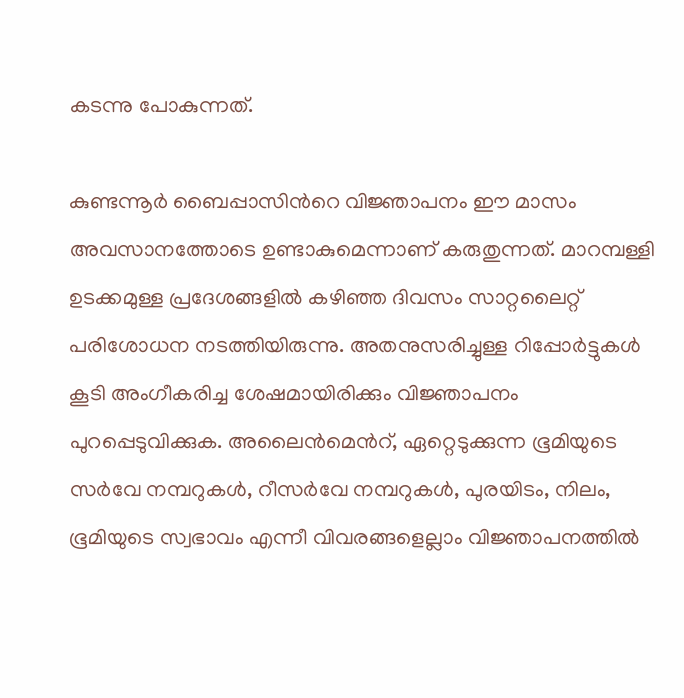കടന്നു പോകുന്നത്.

കുണ്ടന്നൂർ ബൈപ്പാസിന്‍റെ വിജ്ഞാപനം ഈ മാസം അവസാനത്തോടെ ഉണ്ടാകുമെന്നാണ് കരുതുന്നത്. മാറമ്പള്ളി ഉടക്കമുള്ള പ്രദേശങ്ങളിൽ കഴിഞ്ഞ ദിവസം സാറ്റലൈറ്റ് പരിശോധന നടത്തിയിരുന്നു. അതനുസരിച്ചുള്ള റിപ്പോർട്ടുകൾ കൂടി അംഗീകരിച്ച ശേഷമായിരിക്കും വിജ്ഞാപനം പുറപ്പെടുവിക്കുക. അലൈൻമെന്‍റ്, ഏറ്റെടുക്കുന്ന ഭൂമിയുടെ സർവേ നമ്പറുകൾ, റീസർവേ നമ്പറുകൾ, പുരയിടം, നിലം, ഭൂമിയുടെ സ്വഭാവം എന്നീ വിവരങ്ങളെല്ലാം വിജ്ഞാപനത്തിൽ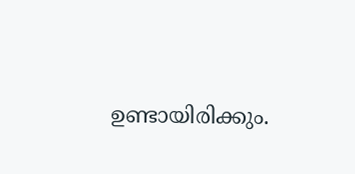ഉണ്ടായിരിക്കും.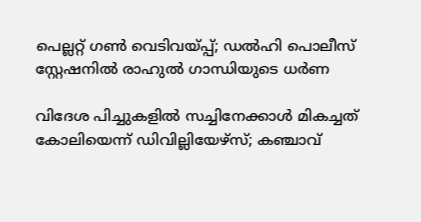പെല്ലറ്റ് ഗൺ വെടിവയ്പ്പ്; ഡൽഹി പൊലീസ് സ്റ്റേഷനിൽ രാഹുൽ ഗാന്ധിയുടെ ധർണ

വിദേശ പിച്ചുകളിൽ സച്ചിനേക്കാൾ മികച്ചത് കോലിയെന്ന് ഡിവില്ലിയേഴ്സ്; കഞ്ചാവ്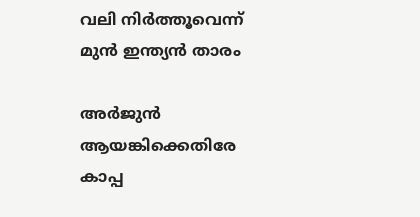വലി നിർത്തൂവെന്ന് മുൻ ഇന്ത‍്യൻ താരം

അർജുൻ ആയങ്കിക്കെതിരേ കാപ്പ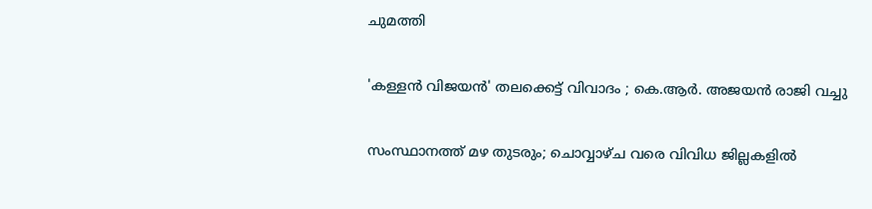ചുമത്തി

'കള്ളൻ വിജയൻ' തലക്കെട്ട് വിവാദം ; കെ.ആർ. അജയൻ രാജി വച്ചു

സംസ്ഥാനത്ത് മഴ തുടരും; ചൊവ്വാഴ്ച വരെ വിവിധ ജില്ലകളിൽ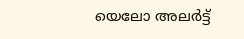യെലോ അലർട്ട്